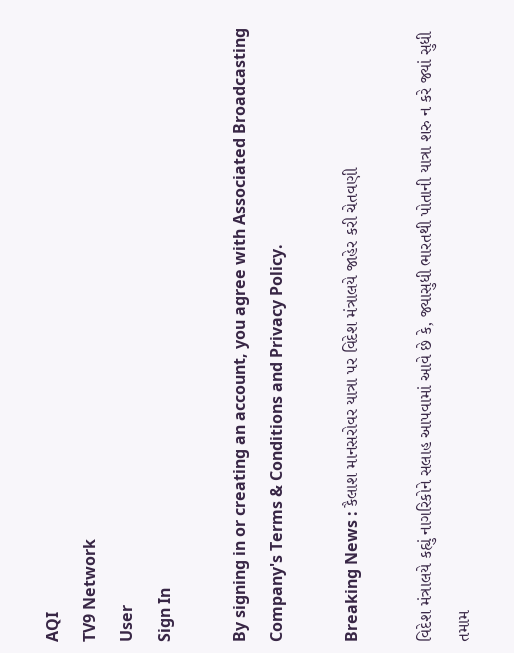AQI
TV9 Network
User
Sign In

By signing in or creating an account, you agree with Associated Broadcasting Company's Terms & Conditions and Privacy Policy.

Breaking News : કૈલાશ માનસરોવર યાત્રા પર વિદેશ મંત્રાલયે જાહેર કરી ચેતવણી

વિદેશ મંત્રાલયે કહ્યું નાગરિકોને સલાહ આપવામાં આવે છે કે, જ્યાસુધી ભારતથી પોતાની યાત્રા શરુ ન કરે જ્યાં સુધી તમામ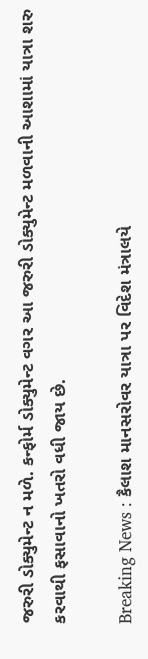જરુરી ડોક્યુમેન્ટ ન મળે. કન્ફોર્મ ડોક્યુમેન્ટ વગર આ જરુરી ડોક્યુમેન્ટ મળવાની આશામાં યાત્રા શરુ કરવાથી ફસાવાનો ખતરો વધી જાય છે.

Breaking News : કૈલાશ માનસરોવર યાત્રા પર વિદેશ મંત્રાલયે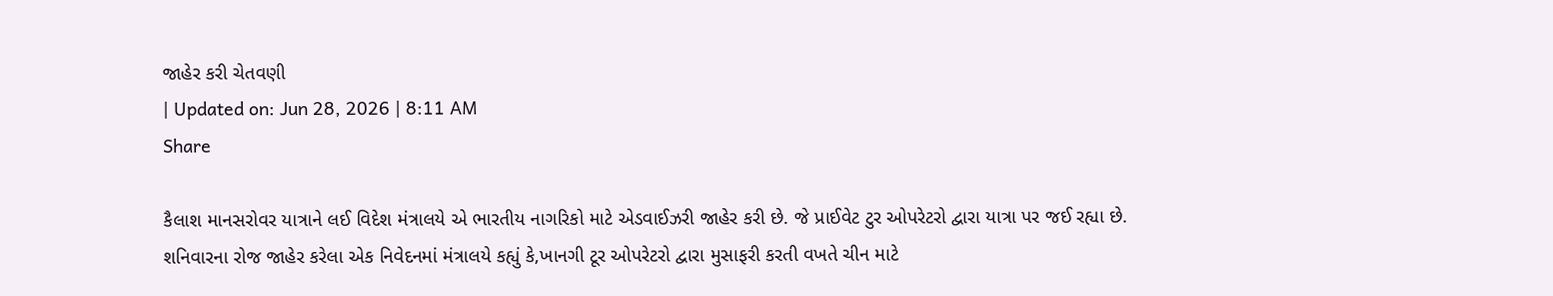જાહેર કરી ચેતવણી
| Updated on: Jun 28, 2026 | 8:11 AM
Share

કૈલાશ માનસરોવર યાત્રાને લઈ વિદેશ મંત્રાલયે એ ભારતીય નાગરિકો માટે એડવાઈઝરી જાહેર કરી છે. જે પ્રાઈવેટ ટુર ઓપરેટરો દ્વારા યાત્રા પર જઈ રહ્યા છે. શનિવારના રોજ જાહેર કરેલા એક નિવેદનમાં મંત્રાલયે કહ્યું કે,ખાનગી ટૂર ઓપરેટરો દ્વારા મુસાફરી કરતી વખતે ચીન માટે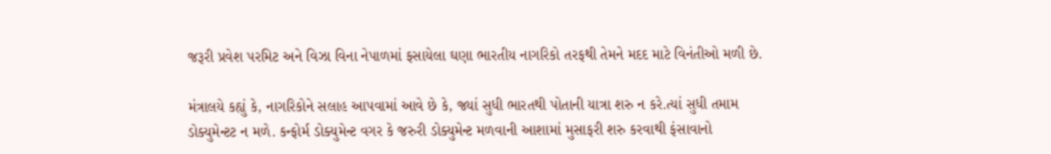જરૂરી પ્રવેશ પરમિટ અને વિઝા વિના નેપાળમાં ફસાયેલા ઘણા ભારતીય નાગરિકો તરફથી તેમને મદદ માટે વિનંતીઓ મળી છે.

મંત્રાલયે કહ્યું કે, નાગરિકોને સલાહ આપવામાં આવે છે કે, જ્યાં સુધી ભારતથી પોતાની યાત્રા શરુ ન કરે.ત્યાં સુધી તમામ ડોક્યુમેન્ટટ ન મળે. કન્ફોર્મ ડોક્યુમેન્ટ વગર કે જરુરી ડોક્યુમેન્ટ મળવાની આશામાં મુસાફરી શરુ કરવાથી ફંસાવાનો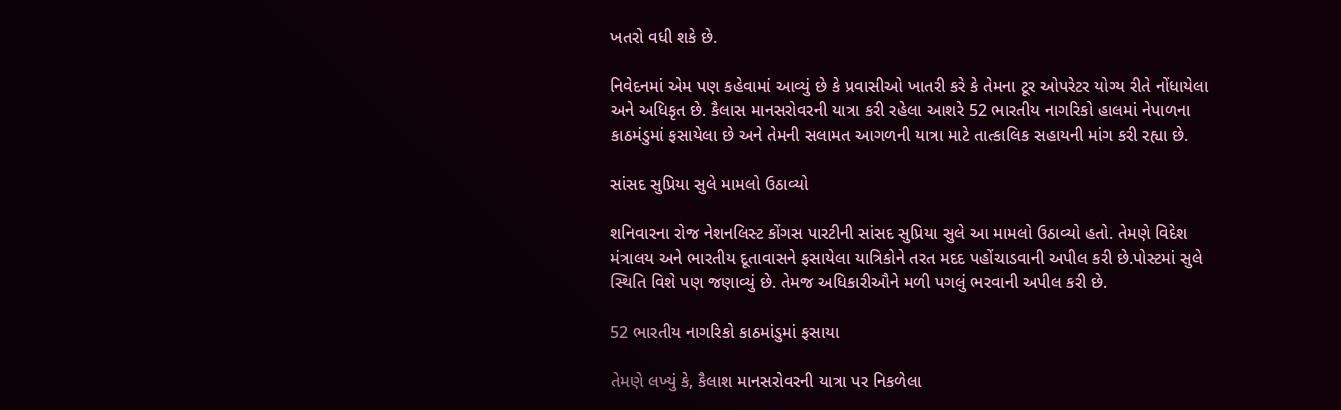ખતરો વધી શકે છે.

નિવેદનમાં એમ પણ કહેવામાં આવ્યું છે કે પ્રવાસીઓ ખાતરી કરે કે તેમના ટૂર ઓપરેટર યોગ્ય રીતે નોંધાયેલા અને અધિકૃત છે. કૈલાસ માનસરોવરની યાત્રા કરી રહેલા આશરે 52 ભારતીય નાગરિકો હાલમાં નેપાળના કાઠમંડુમાં ફસાયેલા છે અને તેમની સલામત આગળની યાત્રા માટે તાત્કાલિક સહાયની માંગ કરી રહ્યા છે.

સાંસદ સુપ્રિયા સુલે મામલો ઉઠાવ્યો

શનિવારના રોજ નેશનલિસ્ટ કોંગસ પારટીની સાંસદ સુપ્રિયા સુલે આ મામલો ઉઠાવ્યો હતો. તેમણે વિદેશ મંત્રાલય અને ભારતીય દૂતાવાસને ફસાયેલા યાત્રિકોને તરત મદદ પહોંચાડવાની અપીલ કરી છે.પોસ્ટમાં સુલે સ્થિતિ વિશે પણ જણાવ્યું છે. તેમજ અધિકારીઔને મળી પગલું ભરવાની અપીલ કરી છે.

52 ભારતીય નાગરિકો કાઠમાંડુમાં ફસાયા

તેમણે લખ્યું કે, કૈલાશ માનસરોવરની યાત્રા પર નિકળેલા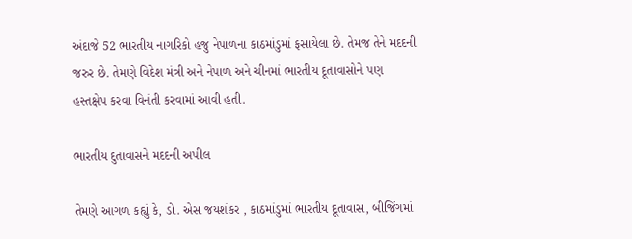અંદાજે 52 ભારતીય નાગરિકો હજુ નેપાળના કાઠમાંડુમાં ફસાયેલા છે. તેમજ તેને મદદની જરુર છે. તેમણે વિદેશ મંત્રી અને નેપાળ અને ચીનમાં ભારતીય દૂતાવાસોને પણ હસ્તક્ષેપ કરવા વિનંતી કરવામાં આવી હતી.

ભારતીય દુતાવાસને મદદની અપીલ

તેમણે આગળ કહ્યું કે, ડો. એસ જયશંકર , કાઠમાંડુમાં ભારતીય દૂતાવાસ, બીજિંગમાં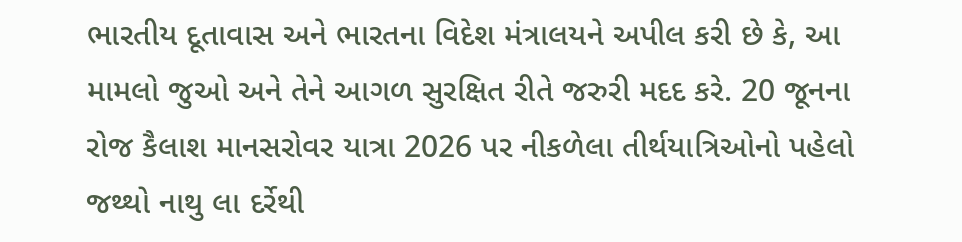ભારતીય દૂતાવાસ અને ભારતના વિદેશ મંત્રાલયને અપીલ કરી છે કે, આ મામલો જુઓ અને તેને આગળ સુરક્ષિત રીતે જરુરી મદદ કરે. 20 જૂનના રોજ કૈલાશ માનસરોવર યાત્રા 2026 પર નીકળેલા તીર્થયાત્રિઓનો પહેલો જથ્થો નાથુ લા દર્રેથી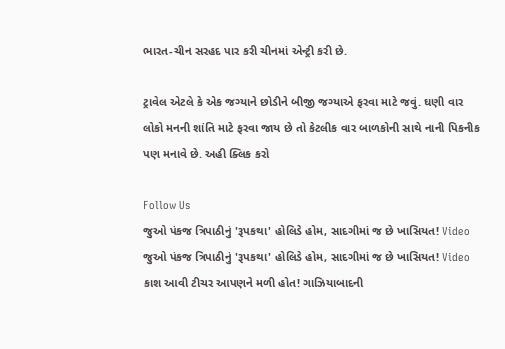ભારત-ચીન સરહદ પાર કરી ચીનમાં એન્ટ્રી કરી છે.

ટ્રાવેલ એટલે કે એક જગ્યાને છોડીને બીજી જગ્યાએ ફરવા માટે જવું. ઘણી વાર લોકો મનની શાંતિ માટે ફરવા જાય છે તો કેટલીક વાર બાળકોની સાથે નાની પિકનીક પણ મનાવે છે. અહી ક્લિક કરો

Follow Us
જુઓ પંકજ ત્રિપાઠીનું 'રૂપકથા' હોલિડે હોમ, સાદગીમાં જ છે ખાસિયત! Video
જુઓ પંકજ ત્રિપાઠીનું 'રૂપકથા' હોલિડે હોમ, સાદગીમાં જ છે ખાસિયત! Video
કાશ આવી ટીચર આપણને મળી હોત! ગાઝિયાબાદની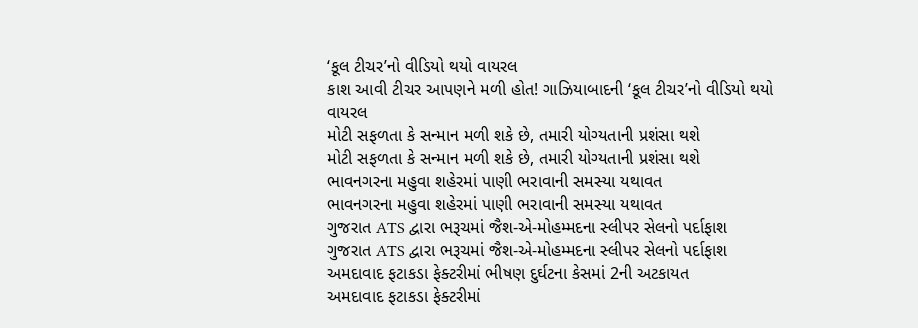‘કૂલ ટીચર’નો વીડિયો થયો વાયરલ
કાશ આવી ટીચર આપણને મળી હોત! ગાઝિયાબાદની ‘કૂલ ટીચર’નો વીડિયો થયો વાયરલ
મોટી સફળતા કે સન્માન મળી શકે છે, તમારી યોગ્યતાની પ્રશંસા થશે
મોટી સફળતા કે સન્માન મળી શકે છે, તમારી યોગ્યતાની પ્રશંસા થશે
ભાવનગરના મહુવા શહેરમાં પાણી ભરાવાની સમસ્યા યથાવત
ભાવનગરના મહુવા શહેરમાં પાણી ભરાવાની સમસ્યા યથાવત
ગુજરાત ATS દ્વારા ભરૂચમાં જૈશ-એ-મોહમ્મદના સ્લીપર સેલનો પર્દાફાશ
ગુજરાત ATS દ્વારા ભરૂચમાં જૈશ-એ-મોહમ્મદના સ્લીપર સેલનો પર્દાફાશ
અમદાવાદ ફટાકડા ફેક્ટરીમાં ભીષણ દુર્ઘટના કેસમાં 2ની અટકાયત
અમદાવાદ ફટાકડા ફેક્ટરીમાં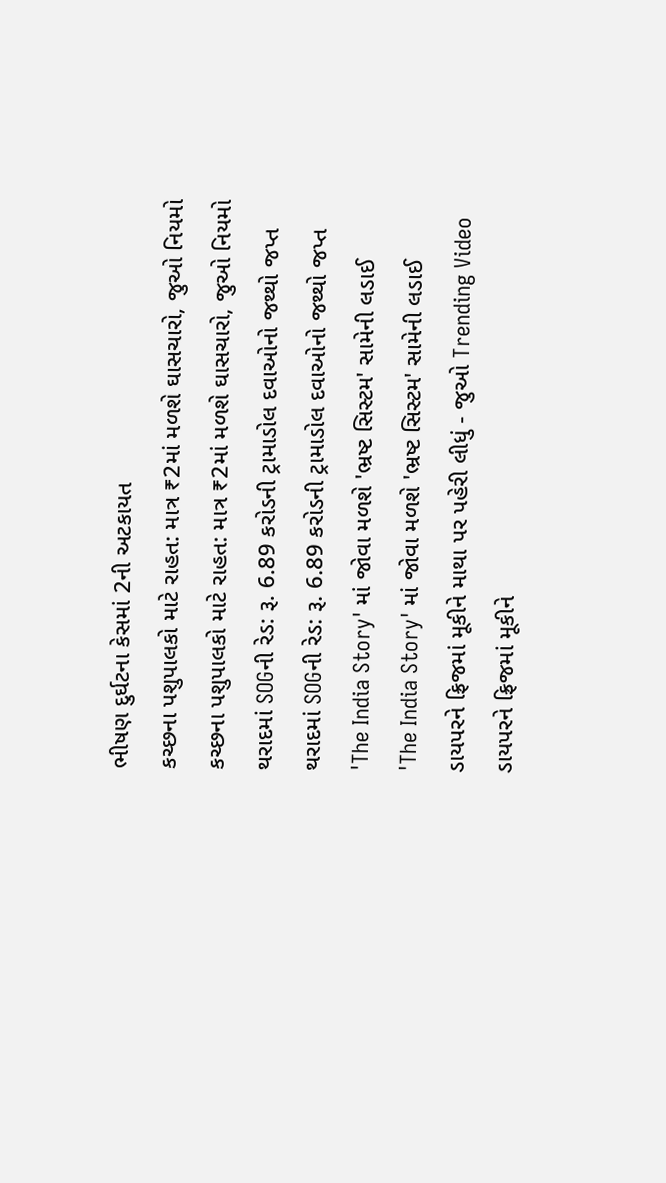ભીષણ દુર્ઘટના કેસમાં 2ની અટકાયત
કચ્છના પશુપાલકો માટે રાહત: માત્ર ₹2માં મળશે ઘાસચારો, જુઓ નિયમો
કચ્છના પશુપાલકો માટે રાહત: માત્ર ₹2માં મળશે ઘાસચારો, જુઓ નિયમો
થરાદમાં SOGની રેડ: રૂ. 6.89 કરોડની ટ્રામાડોલ દવાઓનો જથ્થો જપ્ત
થરાદમાં SOGની રેડ: રૂ. 6.89 કરોડની ટ્રામાડોલ દવાઓનો જથ્થો જપ્ત
'The India Story' માં જોવા મળશે 'ભ્રષ્ટ સિસ્ટમ' સામેની લડાઈ
'The India Story' માં જોવા મળશે 'ભ્રષ્ટ સિસ્ટમ' સામેની લડાઈ
ડાયપરને ફ્રિજમાં મૂકીને માથા પર પહેરી લીધું - જુઓ Trending Video
ડાયપરને ફ્રિજમાં મૂકીને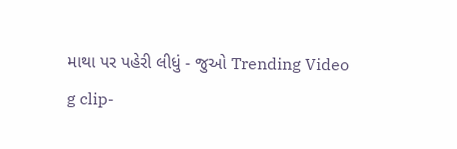માથા પર પહેરી લીધું - જુઓ Trending Video
g clip-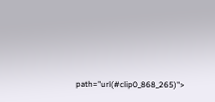path="url(#clip0_868_265)">